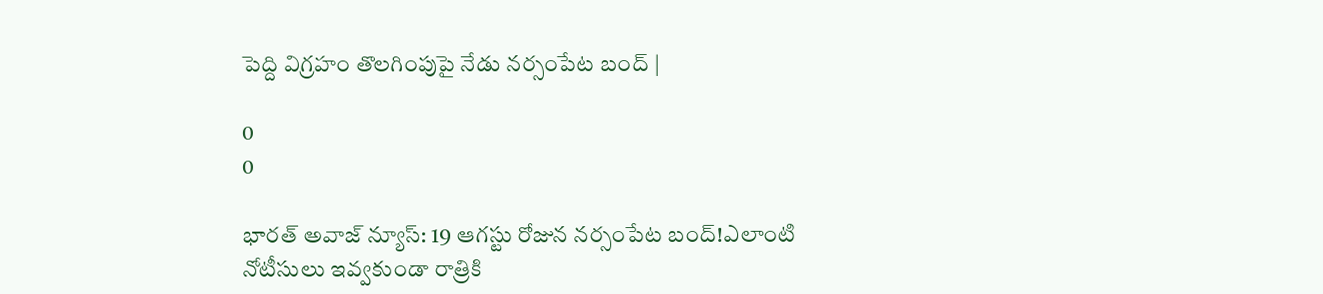పెద్ది విగ్రహం తొలగింపుపై నేడు నర్సంపేట బంద్ |

0
0

భారత్ అవాజ్ న్యూస్: 19 ఆగస్టు రోజున నర్సంపేట బంద్!ఎలాంటి నోటీసులు ఇవ్వకుండా రాత్రికి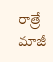రాత్రే మాజీ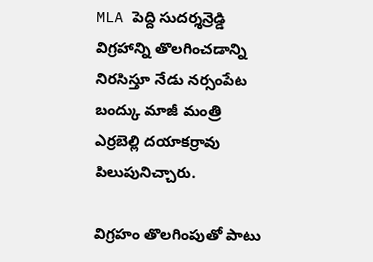MLA పెద్ది సుదర్శన్రెడ్డి విగ్రహాన్ని తొలగించడాన్ని నిరసిస్తూ నేడు నర్సంపేట బంద్కు మాజీ మంత్రి ఎర్రబెల్లి దయాకర్రావు పిలుపునిచ్చారు.

విగ్రహం తొలగింపుతో పాటు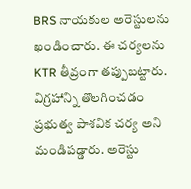BRS నాయకుల అరెస్టులను ఖండించారు. ఈ చర్యలను KTR తీవ్రంగా తప్పుబట్టారు. విగ్రహాన్ని తొలగించడం ప్రభుత్వ పాశవిక చర్య అని మండిపడ్డారు. అరెస్టు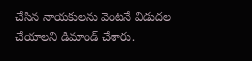చేసిన నాయకులను వెంటనే విడుదల చేయాలని డిమాండ్ చేశారు.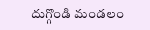దుగ్గొండి మండలం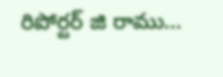రిపోర్టర్ జి రాము…